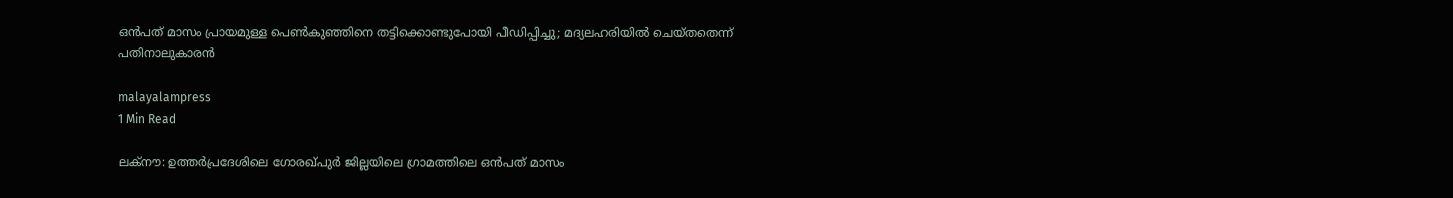ഒൻപത് മാസം പ്രായമുള്ള പെൺകുഞ്ഞിനെ തട്ടിക്കൊണ്ടുപോയി പീഡ‍ിപ്പിച്ചു; മദ്യലഹരിയിൽ ചെയ്തതെന്ന് പതിനാലുകാരൻ

malayalampress
1 Min Read

ലക്നൗ: ഉത്തർപ്രദേശിലെ ഗോരഖ്പുർ ജില്ലയിലെ ഗ്രാമത്തിലെ ഒൻപത് മാസം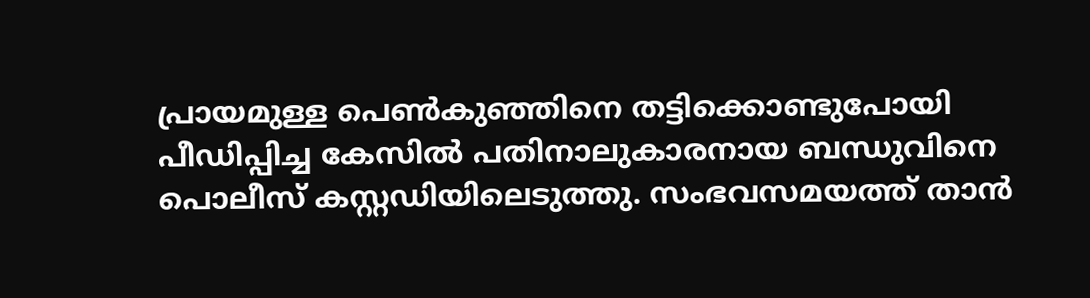പ്രായമുള്ള പെൺകുഞ്ഞിനെ തട്ടിക്കൊണ്ടുപോയി പീഡിപ്പിച്ച കേസിൽ പതിനാലുകാരനായ ബന്ധുവിനെ പൊലീസ് കസ്റ്റഡിയിലെടുത്തു. സംഭവസമയത്ത് താൻ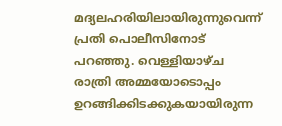മദ്യലഹരിയിലായിരുന്നുവെന്ന് പ്രതി പൊലീസിനോട് പറഞ്ഞു. വെള്ളിയാഴ്ച രാത്രി അമ്മയോടൊപ്പം ഉറങ്ങിക്കിടക്കുകയായിരുന്ന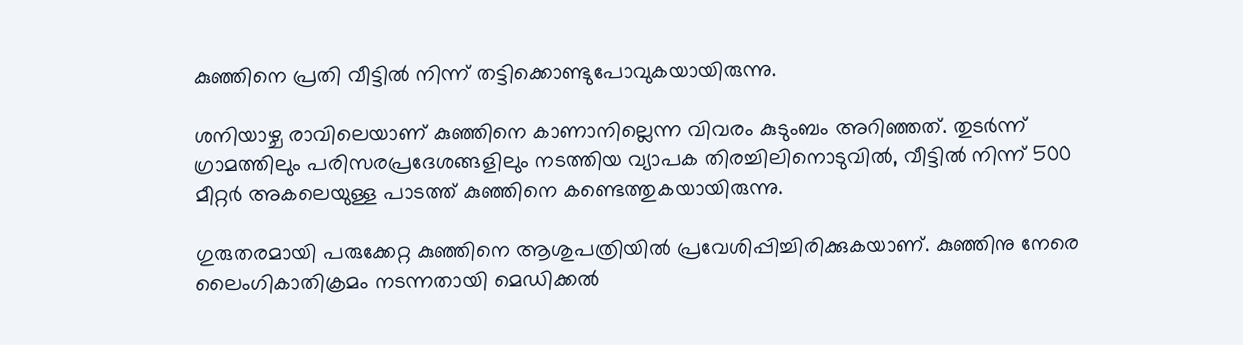കുഞ്ഞിനെ പ്രതി വീട്ടിൽ നിന്ന് തട്ടിക്കൊണ്ടുപോവുകയായിരുന്നു.

ശനിയാഴ്ച രാവിലെയാണ് കുഞ്ഞിനെ കാണാനില്ലെന്ന വിവരം കുടുംബം അറിഞ്ഞത്. തുടർന്ന് ഗ്രാമത്തിലും പരിസരപ്രദേശങ്ങളിലും നടത്തിയ വ്യാപക തിരച്ചിലിനൊടുവിൽ, വീട്ടിൽ നിന്ന് 500 മീറ്റർ അകലെയുള്ള പാടത്ത് കുഞ്ഞിനെ കണ്ടെത്തുകയായിരുന്നു.

ഗുരുതരമായി പരുക്കേറ്റ കുഞ്ഞിനെ ആശുപത്രിയിൽ പ്രവേശിപ്പിച്ചിരിക്കുകയാണ്. കുഞ്ഞിനു നേരെ ലൈംഗികാതിക്രമം നടന്നതായി മെഡിക്കൽ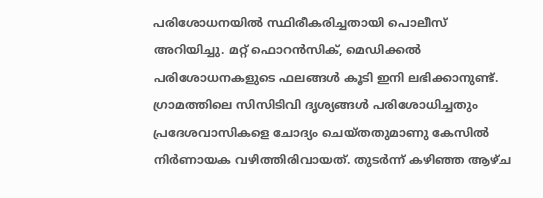പരിശോധനയിൽ സ്ഥിരീകരിച്ചതായി പൊലീസ് അറിയിച്ചു. മറ്റ് ഫൊറൻസിക്, മെഡിക്കൽ പരിശോധനകളുടെ ഫലങ്ങൾ കൂടി ഇനി ലഭിക്കാനുണ്ട്. ഗ്രാമത്തിലെ സിസിടിവി ദൃശ്യങ്ങൾ പരിശോധിച്ചതും പ്രദേശവാസികളെ ചോദ്യം ചെയ്തതുമാണു കേസിൽ നിർണായക വഴിത്തിരിവായത്. തുടർന്ന് കഴിഞ്ഞ ആഴ്ച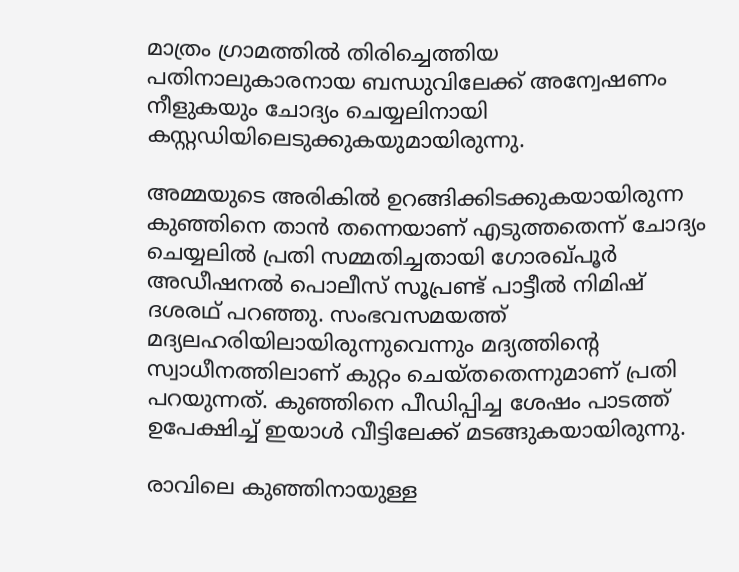മാത്രം ഗ്രാമത്തിൽ തിരിച്ചെത്തിയ പതിനാലുകാരനായ ബന്ധുവിലേക്ക് അന്വേഷണം നീളുകയും ചോദ്യം ചെയ്യലിനായി കസ്റ്റഡിയിലെടുക്കുകയുമായിരുന്നു.

അമ്മയുടെ അരികിൽ ഉറങ്ങിക്കിടക്കുകയായിരുന്ന കുഞ്ഞിനെ താൻ തന്നെയാണ് എടുത്തതെന്ന് ചോദ്യം ചെയ്യലിൽ പ്രതി സമ്മതിച്ചതായി ഗോരഖ്പൂർ അഡീഷനൽ പൊലീസ് സൂപ്രണ്ട് പാട്ടീൽ നിമിഷ് ദശരഥ് പറഞ്ഞു. സംഭവസമയത്ത് മദ്യലഹരിയിലായിരുന്നുവെന്നും മദ്യത്തിന്റെ സ്വാധീനത്തിലാണ് കുറ്റം ചെയ്തതെന്നുമാണ് പ്രതി പറയുന്നത്. കുഞ്ഞിനെ പീഡിപ്പിച്ച ശേഷം പാടത്ത് ഉപേക്ഷിച്ച് ഇയാൾ വീട്ടിലേക്ക് മടങ്ങുകയായിരുന്നു.

രാവിലെ കുഞ്ഞിനായുള്ള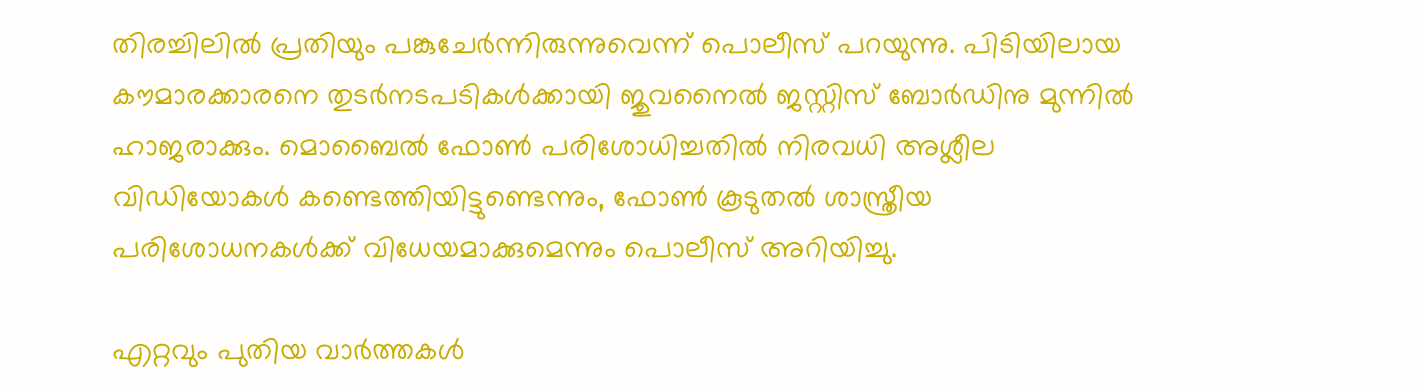തിരച്ചിലിൽ പ്രതിയും പങ്കുചേർന്നിരുന്നുവെന്ന് പൊലീസ് പറയുന്നു. പിടിയിലായ കൗമാരക്കാരനെ തുടർനടപടികൾക്കായി ജുവനൈൽ ജസ്റ്റിസ് ബോർഡിനു മുന്നിൽ ഹാജരാക്കും. മൊബൈൽ ഫോൺ പരിശോധിച്ചതിൽ നിരവധി അശ്ലീല വിഡിയോകൾ കണ്ടെത്തിയിട്ടുണ്ടെന്നും, ഫോൺ കൂടുതൽ ശാസ്ത്രീയ പരിശോധനകൾക്ക് വിധേയമാക്കുമെന്നും പൊലീസ് അറിയിച്ചു.

എറ്റവും പുതിയ വാർത്തകൾ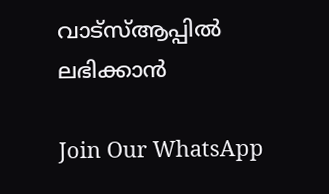വാട്സ്ആപ്പിൽ ലഭിക്കാൻ

Join Our WhatsApp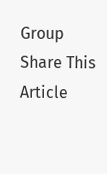Group
Share This Article